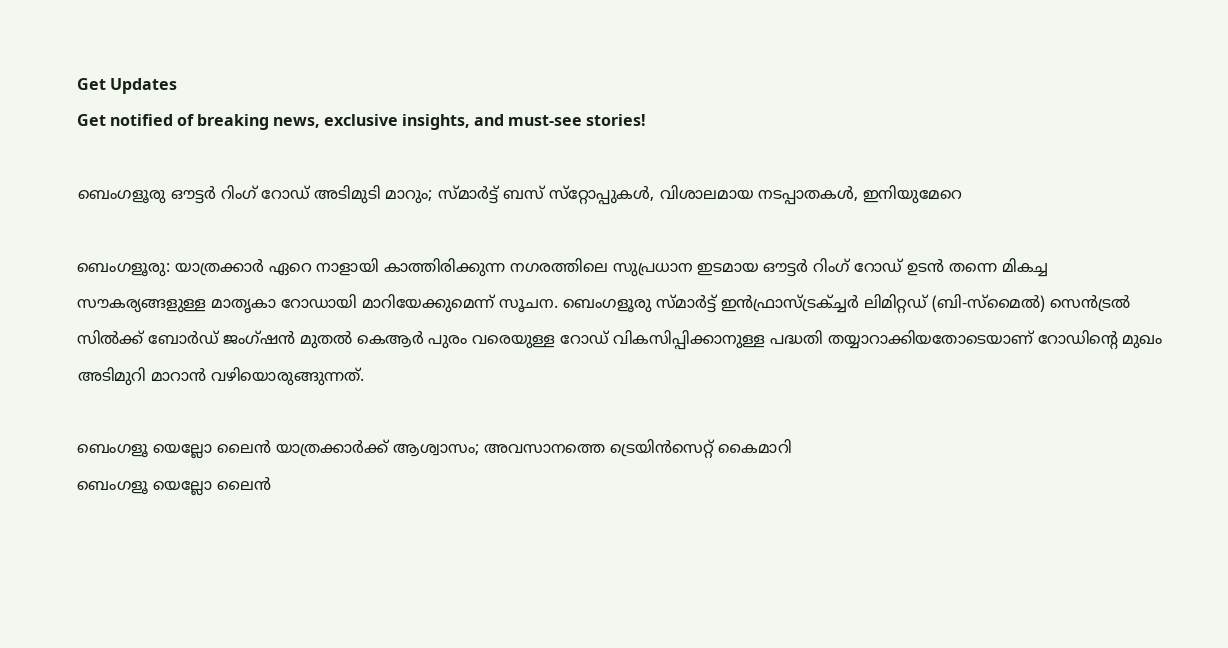Get Updates
Get notified of breaking news, exclusive insights, and must-see stories!

ബെംഗളൂരു ഔട്ടർ റിംഗ് റോഡ് അടിമുടി മാറും; സ്‍മാർട്ട് ബസ് സ്‌റ്റോപ്പുകൾ, വിശാലമായ നടപ്പാതകൾ, ഇനിയുമേറെ

ബെംഗളൂരു: യാത്രക്കാർ ഏറെ നാളായി കാത്തിരിക്കുന്ന നഗരത്തിലെ സുപ്രധാന ഇടമായ ഔട്ടർ റിംഗ് റോഡ് ഉടൻ തന്നെ മികച്ച സൗകര്യങ്ങളുള്ള മാതൃകാ റോഡായി മാറിയേക്കുമെന്ന് സൂചന. ബെംഗളൂരു സ്‌മാർട്ട് ഇൻഫ്രാസ്ട്രക്ച്ചർ ലിമിറ്റഡ് (ബി-സ്മൈൽ) സെൻട്രൽ സിൽക്ക് ബോർഡ് ജംഗ്‌ഷൻ മുതൽ കെആർ പുരം വരെയുള്ള റോഡ് വികസിപ്പിക്കാനുള്ള പദ്ധതി തയ്യാറാക്കിയതോടെയാണ് റോഡിന്റെ മുഖം അടിമുറി മാറാൻ വഴിയൊരുങ്ങുന്നത്.

ബെംഗളൂ യെല്ലോ ലൈൻ യാത്രക്കാർക്ക് ആശ്വാസം; അവസാനത്തെ ട്രെയിൻസെറ്റ് കൈമാറി
ബെംഗളൂ യെല്ലോ ലൈൻ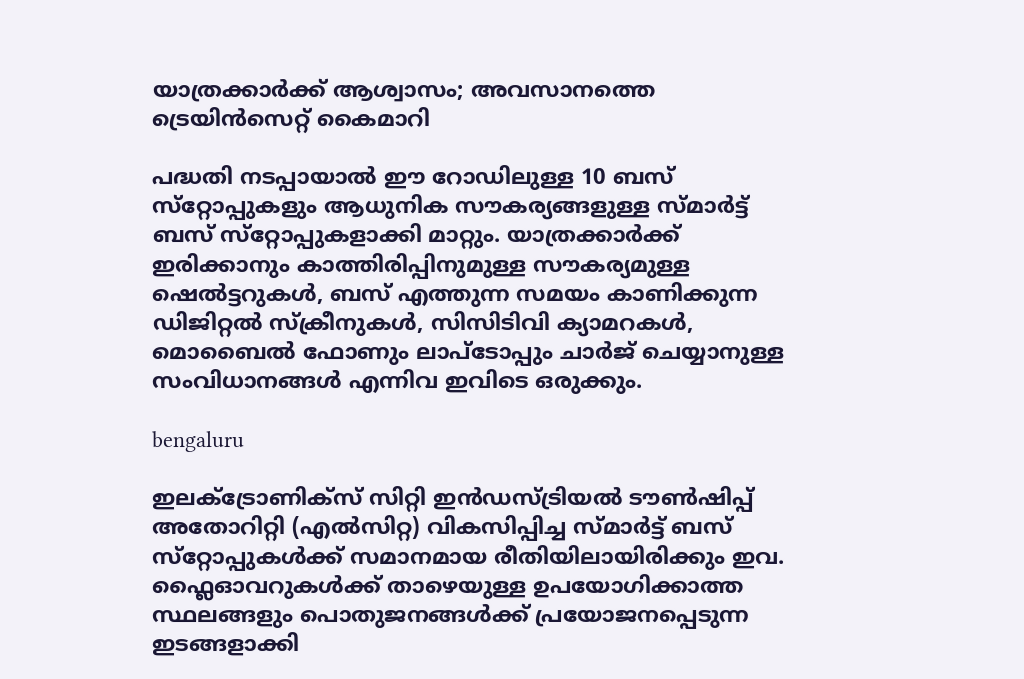യാത്രക്കാർക്ക് ആശ്വാസം; അവസാനത്തെ ട്രെയിൻസെറ്റ് കൈമാറി

പദ്ധതി നടപ്പായാൽ ഈ റോഡിലുള്ള 10 ബസ് സ്‌റ്റോപ്പുകളും ആധുനിക സൗകര്യങ്ങളുള്ള സ്‌മാർട്ട് ബസ് സ്‌റ്റോപ്പുകളാക്കി മാറ്റും. യാത്രക്കാർക്ക് ഇരിക്കാനും കാത്തിരിപ്പിനുമുള്ള സൗകര്യമുള്ള ഷെൽട്ടറുകൾ, ബസ് എത്തുന്ന സമയം കാണിക്കുന്ന ഡിജിറ്റൽ സ്ക്രീനുകൾ, സിസിടിവി ക്യാമറകൾ, മൊബൈൽ ഫോണും ലാപ്ടോപ്പും ചാർജ് ചെയ്യാനുള്ള സംവിധാനങ്ങൾ എന്നിവ ഇവിടെ ഒരുക്കും.

bengaluru

ഇലക്ട്രോണിക്‌സ് സിറ്റി ഇൻഡസ്ട്രിയൽ ടൗൺഷിപ്പ് അതോറിറ്റി (എൽസിറ്റ) വികസിപ്പിച്ച സ്‌മാർട്ട് ബസ് സ്‌റ്റോപ്പുകൾക്ക് സമാനമായ രീതിയിലായിരിക്കും ഇവ. ഫ്ലൈഓവറുകൾക്ക് താഴെയുള്ള ഉപയോഗിക്കാത്ത സ്ഥലങ്ങളും പൊതുജനങ്ങൾക്ക് പ്രയോജനപ്പെടുന്ന ഇടങ്ങളാക്കി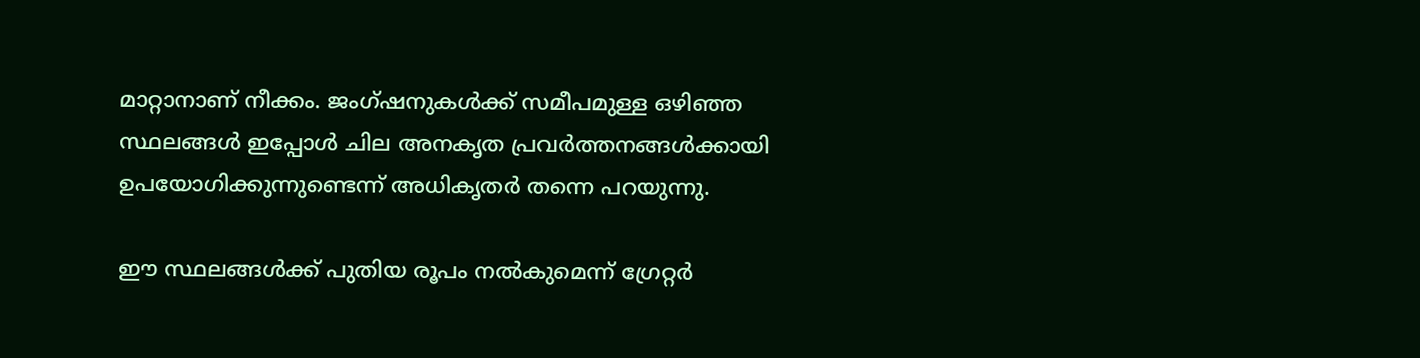മാറ്റാനാണ് നീക്കം. ജംഗ്‌ഷനുകൾക്ക് സമീപമുള്ള ഒഴിഞ്ഞ സ്ഥലങ്ങൾ ഇപ്പോൾ ചില അനകൃത പ്രവർത്തനങ്ങൾക്കായി ഉപയോഗിക്കുന്നുണ്ടെന്ന് അധികൃതർ തന്നെ പറയുന്നു.

ഈ സ്ഥലങ്ങൾക്ക് പുതിയ രൂപം നൽകുമെന്ന് ഗ്രേറ്റർ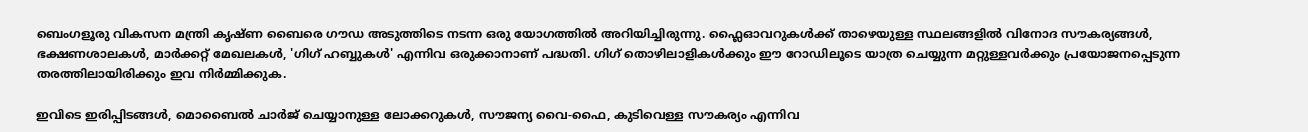ബെംഗളൂരു വികസന മന്ത്രി കൃഷ്‌ണ ബൈരെ ഗൗഡ അടുത്തിടെ നടന്ന ഒരു യോഗത്തിൽ അറിയിച്ചിരുന്നു. ഫ്ലൈഓവറുകൾക്ക് താഴെയുള്ള സ്ഥലങ്ങളിൽ വിനോദ സൗകര്യങ്ങൾ, ഭക്ഷണശാലകൾ, മാർക്കറ്റ് മേഖലകൾ, 'ഗിഗ് ഹബ്ബുകൾ' എന്നിവ ഒരുക്കാനാണ് പദ്ധതി. ഗിഗ് തൊഴിലാളികൾക്കും ഈ റോഡിലൂടെ യാത്ര ചെയ്യുന്ന മറ്റുള്ളവർക്കും പ്രയോജനപ്പെടുന്ന തരത്തിലായിരിക്കും ഇവ നിർമ്മിക്കുക.

ഇവിടെ ഇരിപ്പിടങ്ങൾ, മൊബൈൽ ചാർജ് ചെയ്യാനുള്ള ലോക്കറുകൾ, സൗജന്യ വൈ-ഫൈ, കുടിവെള്ള സൗകര്യം എന്നിവ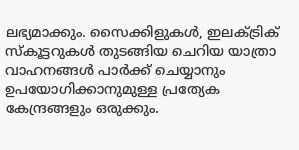ലഭ്യമാക്കും. സൈക്കിളുകൾ, ഇലക്ട്രിക് സ്‌കൂട്ടറുകൾ തുടങ്ങിയ ചെറിയ യാത്രാ വാഹനങ്ങൾ പാർക്ക് ചെയ്യാനും ഉപയോഗിക്കാനുമുള്ള പ്രത്യേക കേന്ദ്രങ്ങളും ഒരുക്കും.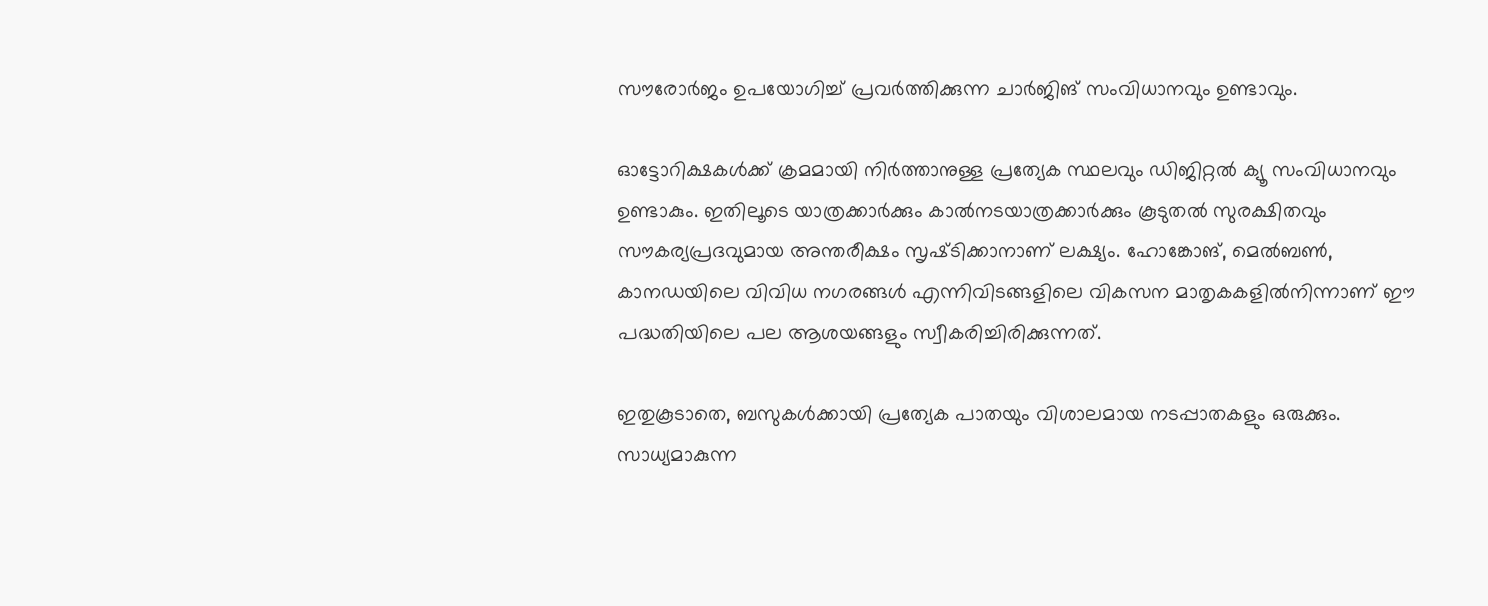സൗരോർജം ഉപയോഗിച്ച് പ്രവർത്തിക്കുന്ന ചാർജിങ് സംവിധാനവും ഉണ്ടാവും.

ഓട്ടോറിക്ഷകൾക്ക് ക്രമമായി നിർത്താനുള്ള പ്രത്യേക സ്ഥലവും ഡിജിറ്റൽ ക്യൂ സംവിധാനവും ഉണ്ടാകും. ഇതിലൂടെ യാത്രക്കാർക്കും കാൽനടയാത്രക്കാർക്കും കൂടുതൽ സുരക്ഷിതവും സൗകര്യപ്രദവുമായ അന്തരീക്ഷം സൃഷ്‌ടിക്കാനാണ് ലക്ഷ്യം. ഹോങ്കോങ്, മെൽബൺ, കാനഡയിലെ വിവിധ നഗരങ്ങൾ എന്നിവിടങ്ങളിലെ വികസന മാതൃകകളിൽനിന്നാണ് ഈ പദ്ധതിയിലെ പല ആശയങ്ങളും സ്വീകരിച്ചിരിക്കുന്നത്.

ഇതുകൂടാതെ, ബസുകൾക്കായി പ്രത്യേക പാതയും വിശാലമായ നടപ്പാതകളും ഒരുക്കും. സാധ്യമാകുന്ന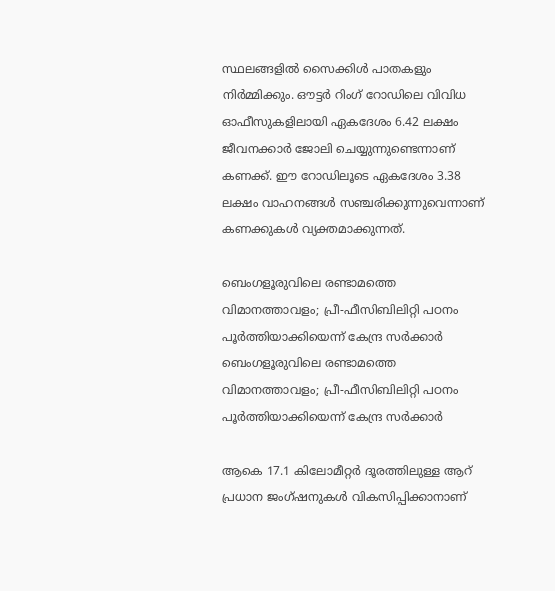സ്ഥലങ്ങളിൽ സൈക്കിൾ പാതകളും നിർമ്മിക്കും. ഔട്ടർ റിംഗ് റോഡിലെ വിവിധ ഓഫീസുകളിലായി ഏകദേശം 6.42 ലക്ഷം ജീവനക്കാർ ജോലി ചെയ്യുന്നുണ്ടെന്നാണ് കണക്ക്. ഈ റോഡിലൂടെ ഏകദേശം 3.38 ലക്ഷം വാഹനങ്ങൾ സഞ്ചരിക്കുന്നുവെന്നാണ് കണക്കുകൾ വ്യക്തമാക്കുന്നത്.

ബെംഗളൂരുവിലെ രണ്ടാമത്തെ വിമാനത്താവളം; പ്രീ-ഫീസിബിലിറ്റി പഠനം പൂർത്തിയാക്കിയെന്ന് കേന്ദ്ര സർക്കാർ
ബെംഗളൂരുവിലെ രണ്ടാമത്തെ വിമാനത്താവളം; പ്രീ-ഫീസിബിലിറ്റി പഠനം പൂർത്തിയാക്കിയെന്ന് കേന്ദ്ര സർക്കാർ

ആകെ 17.1 കിലോമീറ്റർ ദൂരത്തിലുള്ള ആറ് പ്രധാന ജംഗ്‌ഷനുകൾ വികസിപ്പിക്കാനാണ്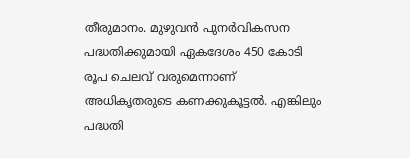തീരുമാനം. മുഴുവൻ പുനർവികസന പദ്ധതിക്കുമായി ഏകദേശം 450 കോടി രൂപ ചെലവ് വരുമെന്നാണ് അധികൃതരുടെ കണക്കുകൂട്ടൽ. എങ്കിലും പദ്ധതി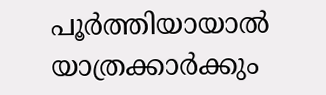പൂർത്തിയായാൽ യാത്രക്കാർക്കും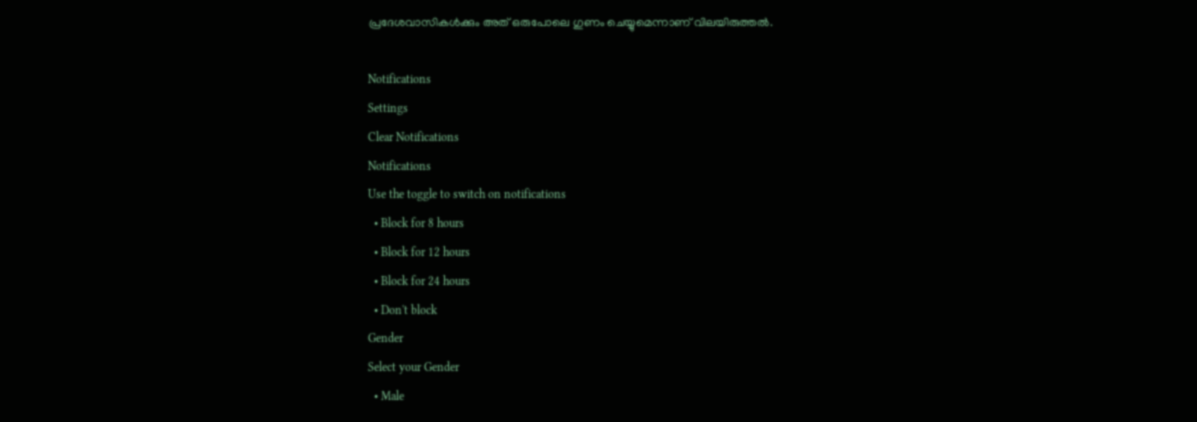പ്രദേശവാസികൾക്കും അത് ഒരുപോലെ ഗുണം ചെയ്യുമെന്നാണ് വിലയിരുത്തൽ.

Notifications
Settings
Clear Notifications
Notifications
Use the toggle to switch on notifications
  • Block for 8 hours
  • Block for 12 hours
  • Block for 24 hours
  • Don't block
Gender
Select your Gender
  • Male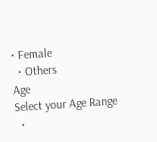• Female
  • Others
Age
Select your Age Range
  •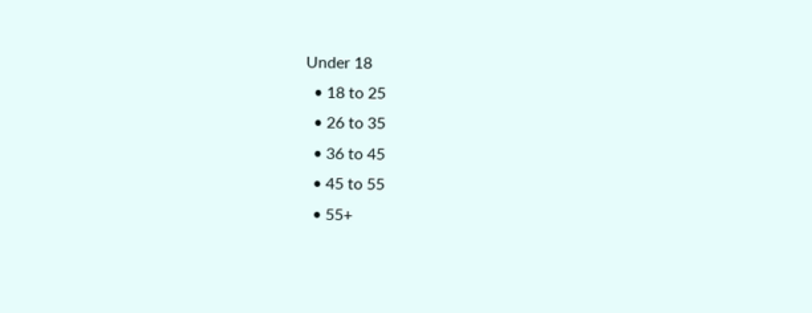Under 18
  • 18 to 25
  • 26 to 35
  • 36 to 45
  • 45 to 55
  • 55+